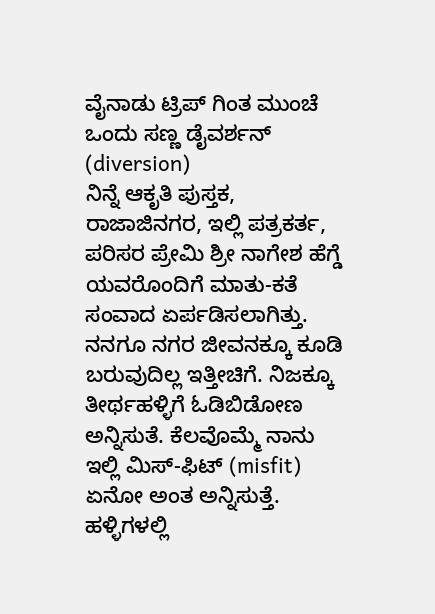ವೈನಾಡು ಟ್ರಿಪ್ ಗಿಂತ ಮುಂಚೆ ಒಂದು ಸಣ್ಣ ಡೈವರ್ಶನ್ (diversion)
ನಿನ್ನೆ ಆಕೃತಿ ಪುಸ್ತಕ, ರಾಜಾಜಿನಗರ, ಇಲ್ಲಿ ಪತ್ರಕರ್ತ, ಪರಿಸರ ಪ್ರೇಮಿ ಶ್ರೀ ನಾಗೇಶ ಹೆಗ್ಡೆ ಯವರೊಂದಿಗೆ ಮಾತು-ಕತೆ ಸಂವಾದ ಏರ್ಪಡಿಸಲಾಗಿತ್ತು.
ನನಗೂ ನಗರ ಜೀವನಕ್ಕೂ ಕೂಡಿ ಬರುವುದಿಲ್ಲ ಇತ್ತೀಚಿಗೆ. ನಿಜಕ್ಕೂ ತೀರ್ಥಹಳ್ಳಿಗೆ ಓಡಿಬಿಡೋಣ ಅನ್ನಿಸುತೆ. ಕೆಲವೊಮ್ಮೆ ನಾನು ಇಲ್ಲಿ ಮಿಸ್-ಫಿಟ್ (misfit) ಏನೋ ಅಂತ ಅನ್ನಿಸುತ್ತೆ. ಹಳ್ಳಿಗಳಲ್ಲಿ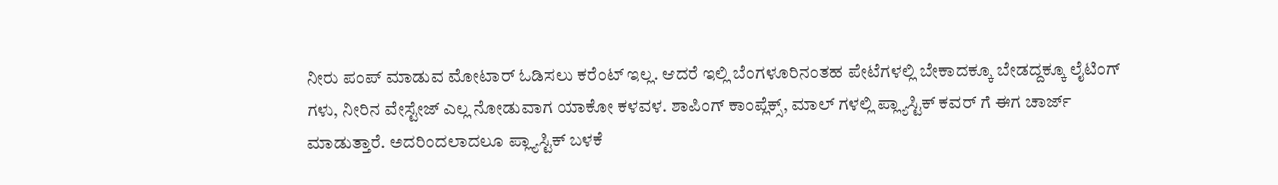ನೀರು ಪಂಪ್ ಮಾಡುವ ಮೋಟಾರ್ ಓಡಿಸಲು ಕರೆಂಟ್ ಇಲ್ಲ. ಆದರೆ ಇಲ್ಲಿ ಬೆಂಗಳೂರಿನಂತಹ ಪೇಟೆಗಳಲ್ಲಿ ಬೇಕಾದಕ್ಕೂ ಬೇಡದ್ದಕ್ಕೂ ಲೈಟಿಂಗ್ ಗಳು, ನೀರಿನ ವೇಸ್ಟೇಜ್ ಎಲ್ಲ ನೋಡುವಾಗ ಯಾಕೋ ಕಳವಳ. ಶಾಪಿಂಗ್ ಕಾಂಪ್ಲೆಕ್ಸ್, ಮಾಲ್ ಗಳಲ್ಲಿ ಪ್ಲ್ಯಾಸ್ಟಿಕ್ ಕವರ್ ಗೆ ಈಗ ಚಾರ್ಜ್ ಮಾಡುತ್ತಾರೆ. ಅದರಿಂದಲಾದಲೂ ಪ್ಲ್ಯಾಸ್ಟಿಕ್ ಬಳಕೆ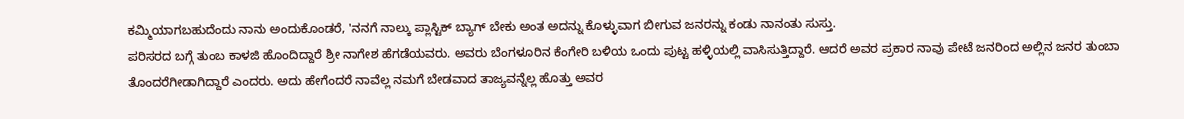ಕಮ್ಮಿಯಾಗಬಹುದೆಂದು ನಾನು ಅಂದುಕೊಂಡರೆ, 'ನನಗೆ ನಾಲ್ಕು ಪ್ಲಾಸ್ಟಿಕ್ ಬ್ಯಾಗ್ ಬೇಕು ಅಂತ ಅದನ್ನು ಕೊಳ್ಳುವಾಗ ಬೀಗುವ ಜನರನ್ನು ಕಂಡು ನಾನಂತು ಸುಸ್ತು.
ಪರಿಸರದ ಬಗ್ಗೆ ತುಂಬ ಕಾಳಜಿ ಹೊಂದಿದ್ದಾರೆ ಶ್ರೀ ನಾಗೇಶ ಹೆಗಡೆಯವರು. ಅವರು ಬೆಂಗಳೂರಿನ ಕೆಂಗೇರಿ ಬಳಿಯ ಒಂದು ಪುಟ್ಟ ಹಳ್ಳಿಯಲ್ಲಿ ವಾಸಿಸುತ್ತಿದ್ದಾರೆ. ಆದರೆ ಅವರ ಪ್ರಕಾರ ನಾವು ಪೇಟೆ ಜನರಿಂದ ಅಲ್ಲಿನ ಜನರ ತುಂಬಾ ತೊಂದರೆಗೀಡಾಗಿದ್ದಾರೆ ಎಂದರು. ಅದು ಹೇಗೆಂದರೆ ನಾವೆಲ್ಲ ನಮಗೆ ಬೇಡವಾದ ತಾಜ್ಯವನ್ನೆಲ್ಲ ಹೊತ್ತು ಅವರ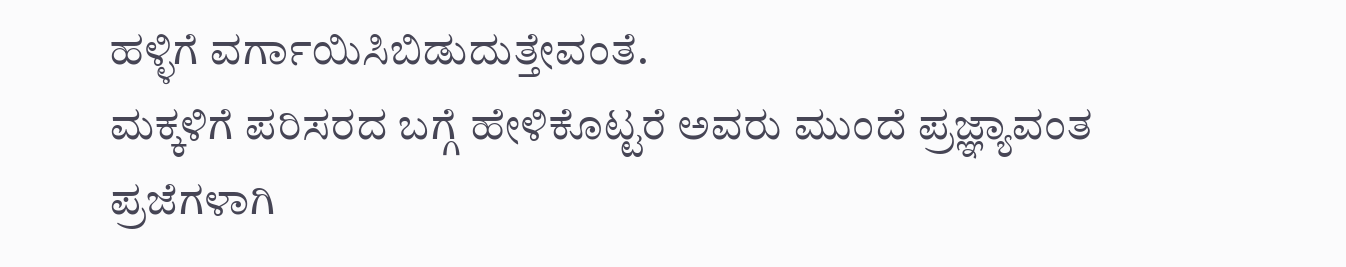ಹಳ್ಳಿಗೆ ವರ್ಗಾಯಿಸಿಬಿಡುದುತ್ತೇವಂತೆ.
ಮಕ್ಕಳಿಗೆ ಪರಿಸರದ ಬಗ್ಗೆ ಹೇಳಿಕೊಟ್ಟರೆ ಅವರು ಮುಂದೆ ಪ್ರಜ್ಞ್ಯಾವಂತ ಪ್ರಜೆಗಳಾಗಿ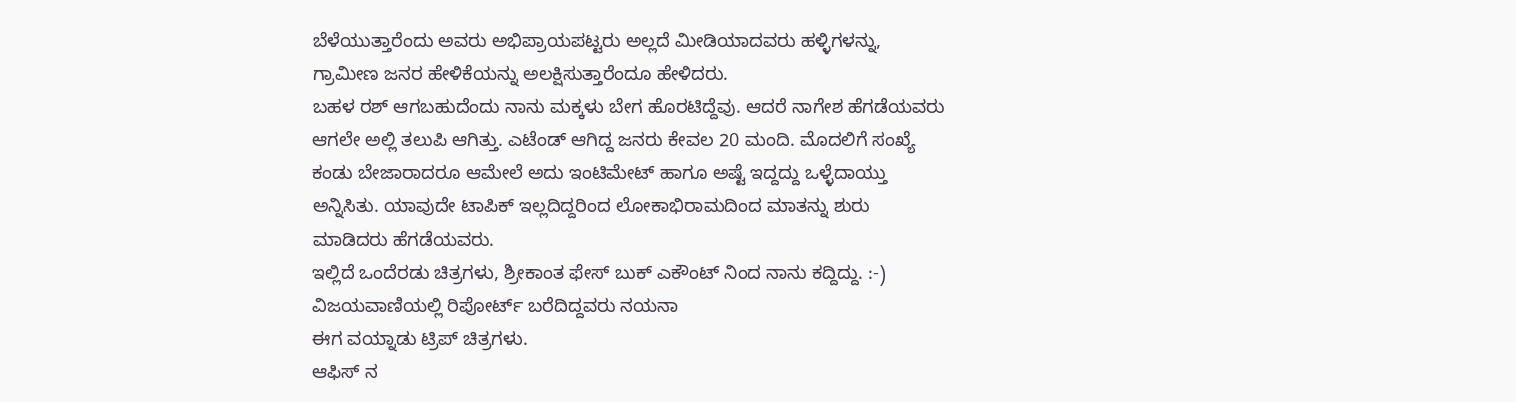ಬೆಳೆಯುತ್ತಾರೆಂದು ಅವರು ಅಭಿಪ್ರಾಯಪಟ್ಟರು ಅಲ್ಲದೆ ಮೀಡಿಯಾದವರು ಹಳ್ಳಿಗಳನ್ನು, ಗ್ರಾಮೀಣ ಜನರ ಹೇಳಿಕೆಯನ್ನು ಅಲಕ್ಷಿಸುತ್ತಾರೆಂದೂ ಹೇಳಿದರು.
ಬಹಳ ರಶ್ ಆಗಬಹುದೆಂದು ನಾನು ಮಕ್ಕಳು ಬೇಗ ಹೊರಟಿದ್ದೆವು. ಆದರೆ ನಾಗೇಶ ಹೆಗಡೆಯವರು ಆಗಲೇ ಅಲ್ಲಿ ತಲುಪಿ ಆಗಿತ್ತು. ಎಟೆಂಡ್ ಆಗಿದ್ದ ಜನರು ಕೇವಲ 20 ಮಂದಿ. ಮೊದಲಿಗೆ ಸಂಖ್ಯೆ ಕಂಡು ಬೇಜಾರಾದರೂ ಆಮೇಲೆ ಅದು ಇಂಟಿಮೇಟ್ ಹಾಗೂ ಅಷ್ಟೆ ಇದ್ದದ್ದು ಒಳ್ಳೆದಾಯ್ತು ಅನ್ನಿಸಿತು. ಯಾವುದೇ ಟಾಪಿಕ್ ಇಲ್ಲದಿದ್ದರಿಂದ ಲೋಕಾಭಿರಾಮದಿಂದ ಮಾತನ್ನು ಶುರು ಮಾಡಿದರು ಹೆಗಡೆಯವರು.
ಇಲ್ಲಿದೆ ಒಂದೆರಡು ಚಿತ್ರಗಳು, ಶ್ರೀಕಾಂತ ಫೇಸ್ ಬುಕ್ ಎಕೌಂಟ್ ನಿಂದ ನಾನು ಕದ್ದಿದ್ದು. :-)
ವಿಜಯವಾಣಿಯಲ್ಲಿ ರಿಪೋರ್ಟ್ ಬರೆದಿದ್ದವರು ನಯನಾ
ಈಗ ವಯ್ನಾಡು ಟ್ರಿಪ್ ಚಿತ್ರಗಳು.
ಆಫಿಸ್ ನ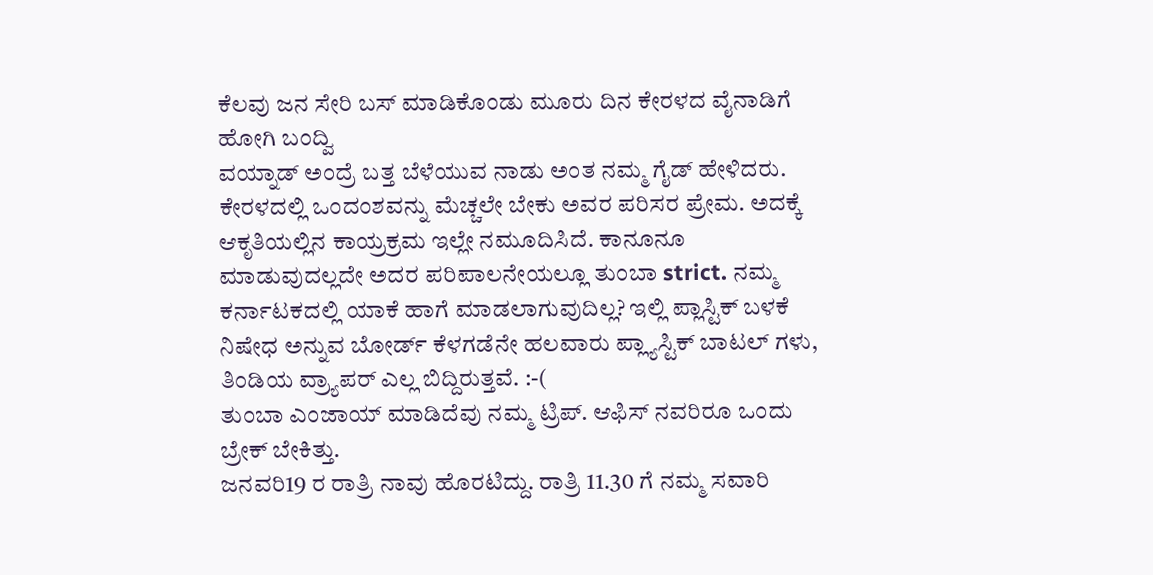ಕೆಲವು ಜನ ಸೇರಿ ಬಸ್ ಮಾಡಿಕೊಂಡು ಮೂರು ದಿನ ಕೇರಳದ ವೈನಾಡಿಗೆ ಹೋಗಿ ಬಂದ್ವಿ
ವಯ್ನಾಡ್ ಅಂದ್ರೆ ಬತ್ತ ಬೆಳೆಯುವ ನಾಡು ಅಂತ ನಮ್ಮ ಗೈಡ್ ಹೇಳಿದರು.
ಕೇರಳದಲ್ಲಿ ಒಂದಂಶವನ್ನು ಮೆಚ್ಚಲೇ ಬೇಕು ಅವರ ಪರಿಸರ ಪ್ರೇಮ. ಅದಕ್ಕೆ ಆಕೃತಿಯಲ್ಲಿನ ಕಾಯ್ರಕ್ರಮ ಇಲ್ಲೇ ನಮೂದಿಸಿದೆ. ಕಾನೂನೂ ಮಾಡುವುದಲ್ಲದೇ ಅದರ ಪರಿಪಾಲನೇಯಲ್ಲೂ ತುಂಬಾ strict. ನಮ್ಮ ಕರ್ನಾಟಕದಲ್ಲಿ ಯಾಕೆ ಹಾಗೆ ಮಾಡಲಾಗುವುದಿಲ್ಲ? ಇಲ್ಲಿ ಪ್ಲಾಸ್ಟಿಕ್ ಬಳಕೆ ನಿಷೇಧ ಅನ್ನುವ ಬೋರ್ಡ್ ಕೆಳಗಡೆನೇ ಹಲವಾರು ಪ್ಲ್ಯಾಸ್ಟಿಕ್ ಬಾಟಲ್ ಗಳು, ತಿಂಡಿಯ ವ್ರ್ಯಾಪರ್ ಎಲ್ಲ ಬಿದ್ದಿರುತ್ತವೆ. :-(
ತುಂಬಾ ಎಂಜಾಯ್ ಮಾಡಿದೆವು ನಮ್ಮ ಟ್ರಿಪ್. ಆಫಿಸ್ ನವರಿರೂ ಒಂದು ಬ್ರೇಕ್ ಬೇಕಿತ್ತು.
ಜನವರಿ19 ರ ರಾತ್ರಿ ನಾವು ಹೊರಟಿದ್ದು. ರಾತ್ರಿ 11.30 ಗೆ ನಮ್ಮ ಸವಾರಿ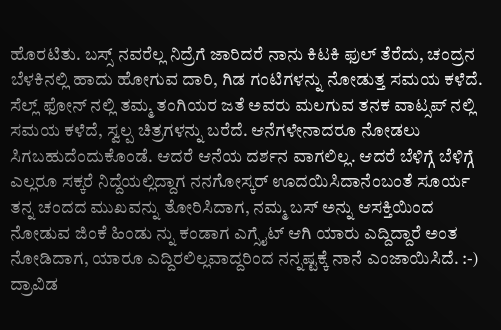ಹೊರಟಿತು. ಬಸ್ಸ್ ನವರೆಲ್ಲ ನಿದ್ರೆಗೆ ಜಾರಿದರೆ ನಾನು ಕಿಟಕಿ ಫುಲ್ ತೆರೆದು, ಚಂದ್ರನ ಬೆಳಕಿನಲ್ಲಿ ಹಾದು ಹೋಗುವ ದಾರಿ, ಗಿಡ ಗಂಟಿಗಳನ್ನು ನೋಡುತ್ತ ಸಮಯ ಕಳೆದೆ. ಸೆಲ್ಲ್ ಫೋನ್ ನಲ್ಲಿ ತಮ್ಮ ತಂಗಿಯರ ಜತೆ ಅವರು ಮಲಗುವ ತನಕ ವಾಟ್ಸಪ್ ನಲ್ಲಿ ಸಮಯ ಕಳೆದೆ, ಸ್ವಲ್ಪ ಚಿತ್ರಗಳನ್ನು ಬರೆದೆ. ಆನೆಗಳೇನಾದರೂ ನೋಡಲು ಸಿಗಬಹುದೆಂದುಕೊಂಡೆ. ಆದರೆ ಆನೆಯ ದರ್ಶನ ವಾಗಲಿಲ್ಲ. ಆದರೆ ಬೆಳಿಗ್ಗೆ ಬೆಳಿಗ್ಗೆ ಎಲ್ಲರೂ ಸಕ್ಕರೆ ನಿದ್ದೆಯಲ್ಲಿದ್ದಾಗ ನನಗೋಸ್ಕರ್ ಊದಯಿಸಿದಾನೆಂಬಂತೆ ಸೂರ್ಯ ತನ್ನ ಚಂದದ ಮುಖವನ್ನು ತೋರಿಸಿದಾಗ, ನಮ್ಮ ಬಸ್ ಅನ್ನು ಆಸಕ್ತಿಯಿಂದ ನೋಡುವ ಜಿಂಕೆ ಹಿಂಡು ನ್ನು ಕಂಡಾಗ ಎಗ್ಸೈಟ್ ಆಗಿ ಯಾರು ಎದ್ದಿದ್ದಾರೆ ಅಂತ ನೋಡಿದಾಗ, ಯಾರೂ ಎದ್ದಿರಲಿಲ್ಲವಾದ್ದರಿಂದ ನನ್ನಷ್ಟಕ್ಕೆ ನಾನೆ ಎಂಜಾಯಿಸಿದೆ. :-)
ದ್ರಾವಿಡ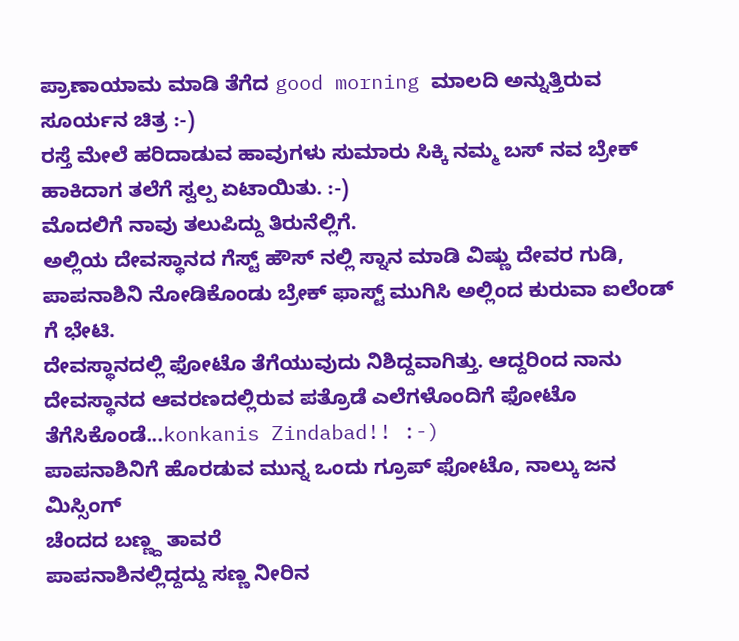ಪ್ರಾಣಾಯಾಮ ಮಾಡಿ ತೆಗೆದ good morning ಮಾಲದಿ ಅನ್ನುತ್ತಿರುವ ಸೂರ್ಯನ ಚಿತ್ರ :-)
ರಸ್ತೆ ಮೇಲೆ ಹರಿದಾಡುವ ಹಾವುಗಳು ಸುಮಾರು ಸಿಕ್ಕಿ ನಮ್ಮ ಬಸ್ ನವ ಬ್ರೇಕ್ ಹಾಕಿದಾಗ ತಲೆಗೆ ಸ್ವಲ್ಪ ಏಟಾಯಿತು. :-)
ಮೊದಲಿಗೆ ನಾವು ತಲುಪಿದ್ದು ತಿರುನೆಲ್ಲಿಗೆ.
ಅಲ್ಲಿಯ ದೇವಸ್ಥಾನದ ಗೆಸ್ಟ್ ಹೌಸ್ ನಲ್ಲಿ ಸ್ನಾನ ಮಾಡಿ ವಿಷ್ಣು ದೇವರ ಗುಡಿ, ಪಾಪನಾಶಿನಿ ನೋಡಿಕೊಂಡು ಬ್ರೇಕ್ ಫಾಸ್ಟ್ ಮುಗಿಸಿ ಅಲ್ಲಿಂದ ಕುರುವಾ ಐಲೆಂಡ್ ಗೆ ಭೇಟಿ.
ದೇವಸ್ಥಾನದಲ್ಲಿ ಫೋಟೊ ತೆಗೆಯುವುದು ನಿಶಿದ್ದವಾಗಿತ್ತು. ಆದ್ದರಿಂದ ನಾನು ದೇವಸ್ಥಾನದ ಆವರಣದಲ್ಲಿರುವ ಪತ್ರೊಡೆ ಎಲೆಗಳೊಂದಿಗೆ ಫೋಟೊ ತೆಗೆಸಿಕೊಂಡೆ...konkanis Zindabad!! :-)
ಪಾಪನಾಶಿನಿಗೆ ಹೊರಡುವ ಮುನ್ನ ಒಂದು ಗ್ರೂಪ್ ಫೋಟೊ, ನಾಲ್ಕು ಜನ ಮಿಸ್ಸಿಂಗ್
ಚೆಂದದ ಬಣ್ಣ್ದ ತಾವರೆ
ಪಾಪನಾಶಿನಲ್ಲಿದ್ದದ್ದು ಸಣ್ಣ ನೀರಿನ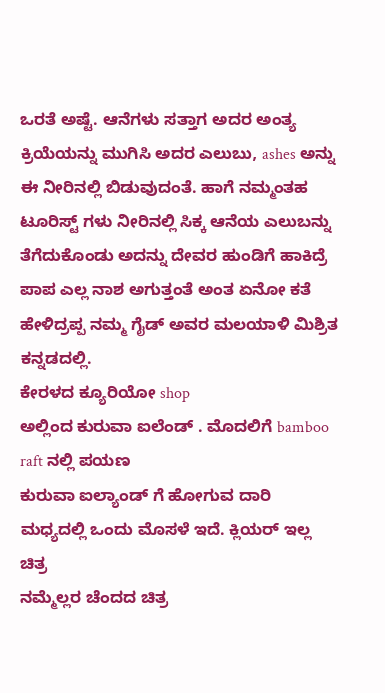ಒರತೆ ಅಷ್ಟೆ. ಆನೆಗಳು ಸತ್ತಾಗ ಅದರ ಅಂತ್ಯ ಕ್ರಿಯೆಯನ್ನು ಮುಗಿಸಿ ಅದರ ಎಲುಬು, ashes ಅನ್ನು ಈ ನೀರಿನಲ್ಲಿ ಬಿಡುವುದಂತೆ. ಹಾಗೆ ನಮ್ಮಂತಹ ಟೂರಿಸ್ಟ್ ಗಳು ನೀರಿನಲ್ಲಿ ಸಿಕ್ಕ ಆನೆಯ ಎಲುಬನ್ನು ತೆಗೆದುಕೊಂಡು ಅದನ್ನು ದೇವರ ಹುಂಡಿಗೆ ಹಾಕಿದ್ರೆ ಪಾಪ ಎಲ್ಲ ನಾಶ ಅಗುತ್ತಂತೆ ಅಂತ ಏನೋ ಕತೆ ಹೇಳಿದ್ರಪ್ಪ ನಮ್ಮ ಗೈಡ್ ಅವರ ಮಲಯಾಳಿ ಮಿಶ್ರಿತ ಕನ್ನಡದಲ್ಲಿ.
ಕೇರಳದ ಕ್ಯೂರಿಯೋ shop
ಅಲ್ಲಿಂದ ಕುರುವಾ ಐಲೆಂಡ್ . ಮೊದಲಿಗೆ bamboo raft ನಲ್ಲಿ ಪಯಣ
ಕುರುವಾ ಐಲ್ಯಾಂಡ್ ಗೆ ಹೋಗುವ ದಾರಿ
ಮಧ್ಯದಲ್ಲಿ ಒಂದು ಮೊಸಳೆ ಇದೆ. ಕ್ಲಿಯರ್ ಇಲ್ಲ ಚಿತ್ರ
ನಮ್ಮೆಲ್ಲರ ಚೆಂದದ ಚಿತ್ರ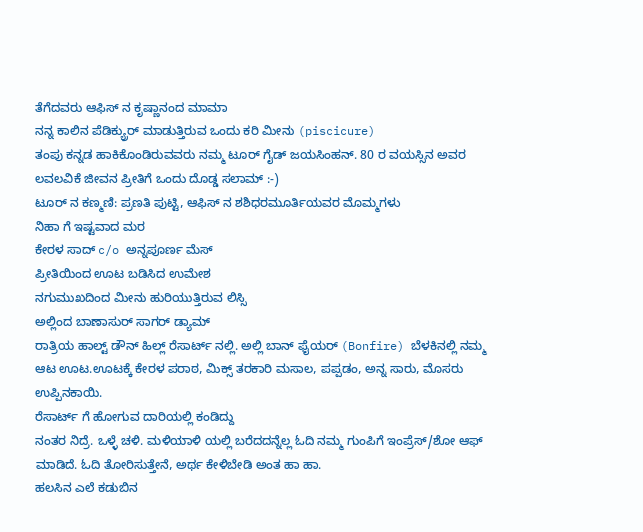ತೆಗೆದವರು ಆಫಿಸ್ ನ ಕೃಷ್ಣಾನಂದ ಮಾಮಾ
ನನ್ನ ಕಾಲಿನ ಪೆಡಿಕ್ಯ್ರುರ್ ಮಾಡುತ್ತಿರುವ ಒಂದು ಕರಿ ಮೀನು (piscicure)
ತಂಪು ಕನ್ನಡ ಹಾಕಿಕೊಂಡಿರುವವರು ನಮ್ಮ ಟೂರ್ ಗೈಡ್ ಜಯಸಿಂಹನ್. 80 ರ ವಯಸ್ಸಿನ ಅವರ ಲವಲವಿಕೆ ಜೀವನ ಪ್ರೀತಿಗೆ ಒಂದು ದೊಡ್ಡ ಸಲಾಮ್ :-)
ಟೂರ್ ನ ಕಣ್ಮಣಿ: ಪ್ರಣತಿ ಪುಟ್ಟಿ, ಆಫಿಸ್ ನ ಶಶಿಧರಮೂರ್ತಿಯವರ ಮೊಮ್ಮಗಳು
ನಿಹಾ ಗೆ ಇಷ್ಟವಾದ ಮರ
ಕೇರಳ ಸಾದ್ c/o ಅನ್ನಪೂರ್ಣ ಮೆಸ್
ಪ್ರೀತಿಯಿಂದ ಊಟ ಬಡಿಸಿದ ಉಮೇಶ
ನಗುಮುಖದಿಂದ ಮೀನು ಹುರಿಯುತ್ತಿರುವ ಲಿಸ್ಸಿ
ಅಲ್ಲಿಂದ ಬಾಣಾಸುರ್ ಸಾಗರ್ ಡ್ಯಾಮ್
ರಾತ್ರಿಯ ಹಾಲ್ಟ್ ಡೌನ್ ಹಿಲ್ಲ್ ರೆಸಾರ್ಟ್ ನಲ್ಲಿ. ಅಲ್ಲಿ ಬಾನ್ ಫೈಯರ್ (Bonfire) ಬೆಳಕಿನಲ್ಲಿ ನಮ್ಮ ಆಟ ಊಟ.ಊಟಕ್ಕೆ ಕೇರಳ ಪರಾಠ, ಮಿಕ್ಸ್ ತರಕಾರಿ ಮಸಾಲ, ಪಪ್ಪಡಂ, ಅನ್ನ ಸಾರು, ಮೊಸರು ಉಪ್ಪಿನಕಾಯಿ.
ರೆಸಾರ್ಟ್ ಗೆ ಹೋಗುವ ದಾರಿಯಲ್ಲಿ ಕಂಡಿದ್ದು
ನಂತರ ನಿದ್ರೆ. ಒಳ್ಳೆ ಚಳಿ. ಮಳಿಯಾಳಿ ಯಲ್ಲಿ ಬರೆದದನ್ನೆಲ್ಲ ಓದಿ ನಮ್ಮ ಗುಂಪಿಗೆ ಇಂಪ್ರೆಸ್/ಶೋ ಆಫ್ ಮಾಡಿದೆ. ಓದಿ ತೋರಿಸುತ್ತೇನೆ, ಅರ್ಥ ಕೇಳಿಬೇಡಿ ಅಂತ ಹಾ ಹಾ.
ಹಲಸಿನ ಎಲೆ ಕಡುಬಿನ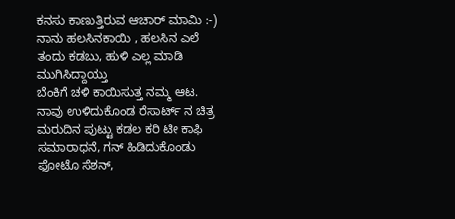ಕನಸು ಕಾಣುತ್ತಿರುವ ಆಚಾರ್ ಮಾಮಿ :-) ನಾನು ಹಲಸಿನಕಾಯಿ , ಹಲಸಿನ ಎಲೆ ತಂದು ಕಡಬು, ಹುಳಿ ಎಲ್ಲ ಮಾಡಿ ಮುಗಿಸಿದ್ದಾಯ್ತು
ಬೆಂಕಿಗೆ ಚಳಿ ಕಾಯಿಸುತ್ತ ನಮ್ಮ ಆಟ.
ನಾವು ಉಳಿದುಕೊಂಡ ರೆಸಾರ್ಟ್ ನ ಚಿತ್ರ
ಮರುದಿನ ಪುಟ್ಟು ಕಡಲ ಕರಿ ಟೀ ಕಾಫಿ ಸಮಾರಾಧನೆ, ಗನ್ ಹಿಡಿದುಕೊಂಡು ಫೋಟೊ ಸೆಶನ್,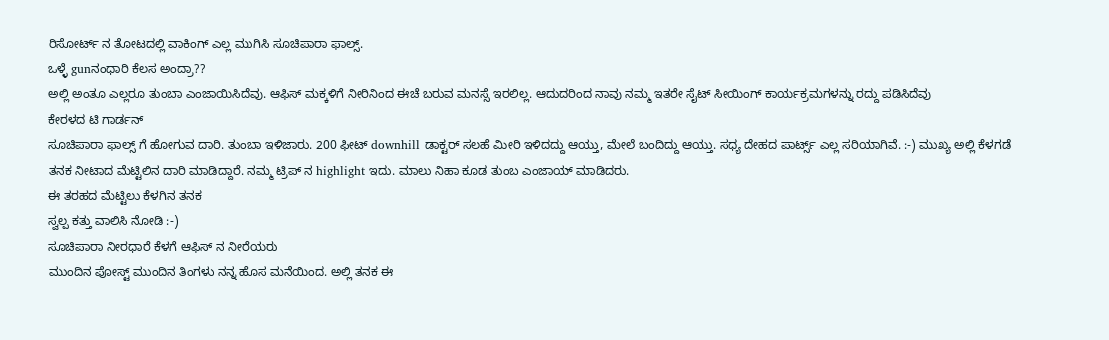ರಿಸೋರ್ಟ್ ನ ತೋಟದಲ್ಲಿ ವಾಕಿಂಗ್ ಎಲ್ಲ ಮುಗಿಸಿ ಸೂಚಿಪಾರಾ ಫಾಲ್ಸ್.
ಒಳ್ಳೆ gunನಂಧಾರಿ ಕೆಲಸ ಅಂದ್ರಾ??
ಅಲ್ಲಿ ಅಂತೂ ಎಲ್ಲರೂ ತುಂಬಾ ಎಂಜಾಯಿಸಿದೆವು. ಆಫಿಸ್ ಮಕ್ಕಳಿಗೆ ನೀರಿನಿಂದ ಈಚೆ ಬರುವ ಮನಸ್ಸೆ ಇರಲಿಲ್ಲ. ಆದುದರಿಂದ ನಾವು ನಮ್ಮ ಇತರೇ ಸೈಟ್ ಸೀಯಿಂಗ್ ಕಾರ್ಯಕ್ರಮಗಳನ್ನು ರದ್ದು ಪಡಿಸಿದೆವು
ಕೇರಳದ ಟಿ ಗಾರ್ಡನ್
ಸೂಚಿಪಾರಾ ಫಾಲ್ಸ್ ಗೆ ಹೋಗುವ ದಾರಿ. ತುಂಬಾ ಇಳಿಜಾರು. 200 ಫೀಟ್ downhill ಡಾಕ್ಟರ್ ಸಲಹೆ ಮೀರಿ ಇಳಿದದ್ದು ಆಯ್ತು, ಮೇಲೆ ಬಂದಿದ್ದು ಆಯ್ತು. ಸಧ್ಯ ದೇಹದ ಪಾರ್ಟ್ಸ್ ಎಲ್ಲ ಸರಿಯಾಗಿವೆ. :-) ಮುಖ್ಯ ಅಲ್ಲಿ ಕೆಳಗಡೆ ತನಕ ನೀಟಾದ ಮೆಟ್ಟಿಲಿನ ದಾರಿ ಮಾಡಿದ್ದಾರೆ. ನಮ್ಮ ಟ್ರಿಪ್ ನ highlight ಇದು. ಮಾಲು ನಿಹಾ ಕೂಡ ತುಂಬ ಎಂಜಾಯ್ ಮಾಡಿದರು.
ಈ ತರಹದ ಮೆಟ್ಟಿಲು ಕೆಳಗಿನ ತನಕ
ಸ್ವಲ್ಪ ಕತ್ತು ವಾಲಿಸಿ ನೋಡಿ :-)
ಸೂಚಿಪಾರಾ ನೀರಧಾರೆ ಕೆಳಗೆ ಆಫಿಸ್ ನ ನೀರೆಯರು
ಮುಂದಿನ ಪೋಸ್ಟ್ ಮುಂದಿನ ತಿಂಗಳು ನನ್ನ ಹೊಸ ಮನೆಯಿಂದ. ಅಲ್ಲಿ ತನಕ ಈ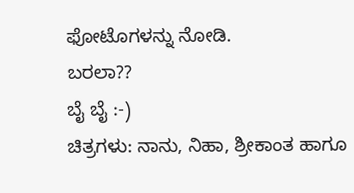ಫೋಟೊಗಳನ್ನು ನೋಡಿ.
ಬರಲಾ??
ಬೈ ಬೈ :-)
ಚಿತ್ರಗಳು: ನಾನು, ನಿಹಾ, ಶ್ರೀಕಾಂತ ಹಾಗೂ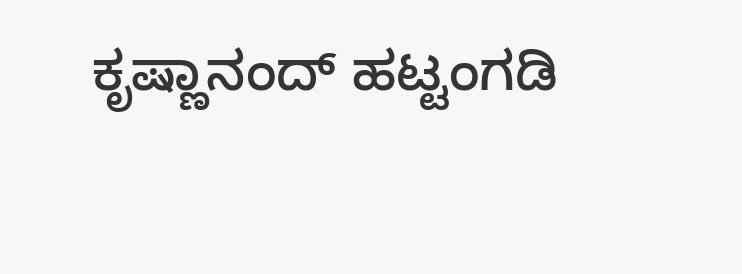ಕೃಷ್ಣಾನಂದ್ ಹಟ್ಟಂಗಡಿ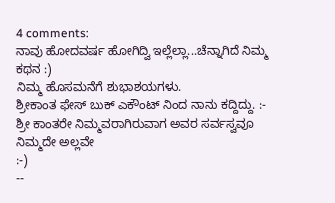4 comments:
ನಾವು ಹೋದವರ್ಷ ಹೋಗಿದ್ವಿ ಇಲ್ಲೆಲ್ಲಾ...ಚೆನ್ನಾಗಿದೆ ನಿಮ್ಮ ಕಥನ :)
ನಿಮ್ಮ ಹೊಸಮನೆಗೆ ಶುಭಾಶಯಗಳು.
ಶ್ರೀಕಾಂತ ಫೇಸ್ ಬುಕ್ ಎಕೌಂಟ್ ನಿಂದ ನಾನು ಕದ್ದಿದ್ದು. :-
ಶ್ರೀ ಕಾಂತರೇ ನಿಮ್ಮವರಾಗಿರುವಾಗ ಅವರ ಸರ್ವಸ್ವವೂ ನಿಮ್ಮದೇ ಅಲ್ಲವೇ
:-)
--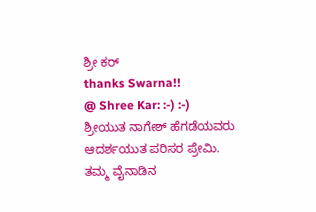ಶ್ರೀ ಕರ್
thanks Swarna!!
@ Shree Kar: :-) :-)
ಶ್ರೀಯುತ ನಾಗೇಶ್ ಹೆಗಡೆಯವರು ಆದರ್ಶಯುತ ಪರಿಸರ ಪ್ರೇಮಿ.
ತಮ್ಮ ವೈನಾಡಿನ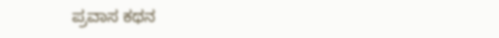ಪ್ರವಾಸ ಕಥನ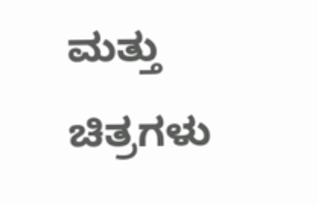ಮತ್ತು ಚಿತ್ರಗಳು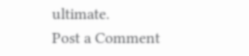ultimate.
Post a Comment